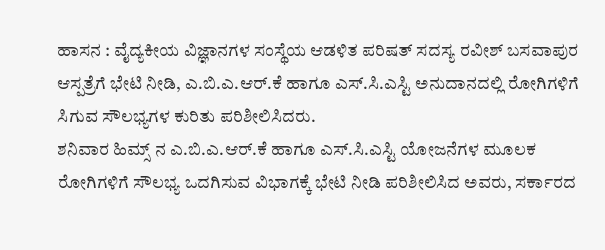ಹಾಸನ : ವೈದ್ಯಕೀಯ ವಿಜ್ಞಾನಗಳ ಸಂಸ್ಥೆಯ ಆಡಳಿತ ಪರಿಷತ್ ಸದಸ್ಯ ರವೀಶ್ ಬಸವಾಪುರ ಆಸ್ಪತ್ರೆಗೆ ಭೇಟಿ ನೀಡಿ, ಎ.ಬಿ.ಎ.ಆರ್.ಕೆ ಹಾಗೂ ಎಸ್.ಸಿ.ಎಸ್ಟಿ ಅನುದಾನದಲ್ಲಿ ರೋಗಿಗಳಿಗೆ ಸಿಗುವ ಸೌಲಭ್ಯಗಳ ಕುರಿತು ಪರಿಶೀಲಿಸಿದರು.
ಶನಿವಾರ ಹಿಮ್ಸ್ ನ ಎ.ಬಿ.ಎ.ಆರ್.ಕೆ ಹಾಗೂ ಎಸ್.ಸಿ.ಎಸ್ಟಿ ಯೋಜನೆಗಳ ಮೂಲಕ ರೋಗಿಗಳಿಗೆ ಸೌಲಭ್ಯ ಒದಗಿಸುವ ವಿಭಾಗಕ್ಕೆ ಭೇಟಿ ನೀಡಿ ಪರಿಶೀಲಿಸಿದ ಅವರು, ಸರ್ಕಾರದ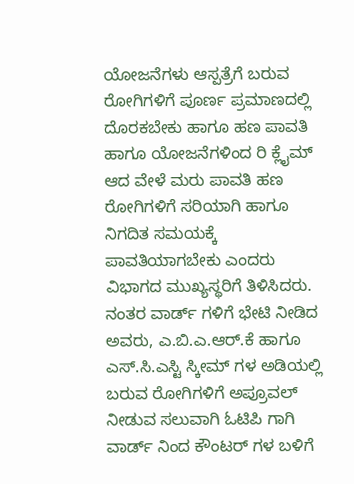ಯೋಜನೆಗಳು ಆಸ್ಪತ್ರೆಗೆ ಬರುವ ರೋಗಿಗಳಿಗೆ ಪೂರ್ಣ ಪ್ರಮಾಣದಲ್ಲಿ ದೊರಕಬೇಕು ಹಾಗೂ ಹಣ ಪಾವತಿ ಹಾಗೂ ಯೋಜನೆಗಳಿಂದ ರಿ ಕ್ಲೈಮ್ ಆದ ವೇಳೆ ಮರು ಪಾವತಿ ಹಣ ರೋಗಿಗಳಿಗೆ ಸರಿಯಾಗಿ ಹಾಗೂ ನಿಗದಿತ ಸಮಯಕ್ಕೆ ಪಾವತಿಯಾಗಬೇಕು ಎಂದರು ವಿಭಾಗದ ಮುಖ್ಯಸ್ಥರಿಗೆ ತಿಳಿಸಿದರು.
ನಂತರ ವಾರ್ಡ್ ಗಳಿಗೆ ಭೇಟಿ ನೀಡಿದ ಅವರು, ಎ.ಬಿ.ಎ.ಆರ್.ಕೆ ಹಾಗೂ ಎಸ್.ಸಿ.ಎಸ್ಟಿ ಸ್ಕೀಮ್ ಗಳ ಅಡಿಯಲ್ಲಿ ಬರುವ ರೋಗಿಗಳಿಗೆ ಅಪ್ರೂವಲ್ ನೀಡುವ ಸಲುವಾಗಿ ಓಟಿಪಿ ಗಾಗಿ ವಾರ್ಡ್ ನಿಂದ ಕೌಂಟರ್ ಗಳ ಬಳಿಗೆ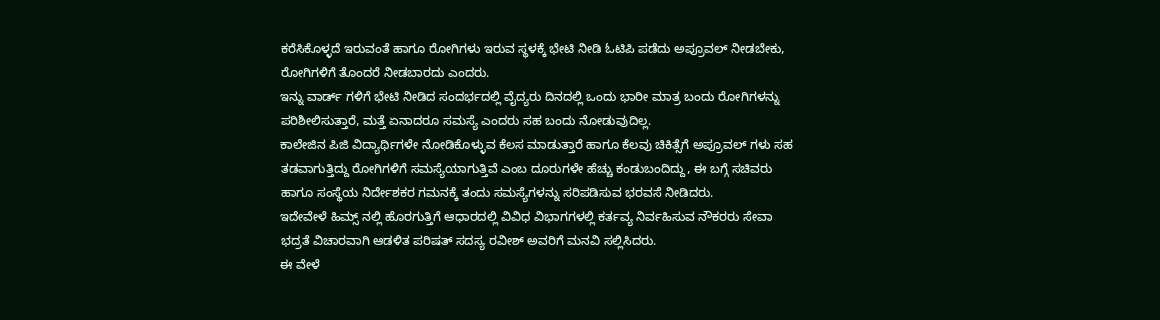ಕರೆಸಿಕೊಳ್ಳದೆ ಇರುವಂತೆ ಹಾಗೂ ರೋಗಿಗಳು ಇರುವ ಸ್ಥಳಕ್ಕೆ ಭೇಟಿ ನೀಡಿ ಓಟಿಪಿ ಪಡೆದು ಅಪ್ರೂವಲ್ ನೀಡಬೇಕು, ರೋಗಿಗಳಿಗೆ ತೊಂದರೆ ನೀಡಬಾರದು ಎಂದರು.
ಇನ್ನು ವಾರ್ಡ್ ಗಳಿಗೆ ಭೇಟಿ ನೀಡಿದ ಸಂದರ್ಭದಲ್ಲಿ ವೈದ್ಯರು ದಿನದಲ್ಲಿ ಒಂದು ಭಾರೀ ಮಾತ್ರ ಬಂದು ರೋಗಿಗಳನ್ನು ಪರಿಶೀಲಿಸುತ್ತಾರೆ, ಮತ್ತೆ ಏನಾದರೂ ಸಮಸ್ಯೆ ಎಂದರು ಸಹ ಬಂದು ನೋಡುವುದಿಲ್ಲ.
ಕಾಲೇಜಿನ ಪಿಜಿ ವಿದ್ಯಾರ್ಥಿಗಳೇ ನೋಡಿಕೊಳ್ಳುವ ಕೆಲಸ ಮಾಡುತ್ತಾರೆ ಹಾಗೂ ಕೆಲವು ಚಿಕಿತ್ಸೆಗೆ ಅಪ್ರೂವಲ್ ಗಳು ಸಹ ತಡವಾಗುತ್ತಿದ್ದು ರೋಗಿಗಳಿಗೆ ಸಮಸ್ಯೆಯಾಗುತ್ತಿವೆ ಎಂಬ ದೂರುಗಳೇ ಹೆಚ್ಚು ಕಂಡುಬಂದಿದ್ದು, ಈ ಬಗ್ಗೆ ಸಚಿವರು ಹಾಗೂ ಸಂಸ್ಥೆಯ ನಿರ್ದೇಶಕರ ಗಮನಕ್ಕೆ ತಂದು ಸಮಸ್ಯೆಗಳನ್ನು ಸರಿಪಡಿಸುವ ಭರವಸೆ ನೀಡಿದರು.
ಇದೇವೇಳೆ ಹಿಮ್ಸ್ ನಲ್ಲಿ ಹೊರಗುತ್ತಿಗೆ ಆಧಾರದಲ್ಲಿ ವಿವಿಧ ವಿಭಾಗಗಳಲ್ಲಿ ಕರ್ತವ್ಯ ನಿರ್ವಹಿಸುವ ನೌಕರರು ಸೇವಾ ಭದ್ರತೆ ವಿಚಾರವಾಗಿ ಆಡಳಿತ ಪರಿಷತ್ ಸದಸ್ಯ ರವೀಶ್ ಅವರಿಗೆ ಮನವಿ ಸಲ್ಲಿಸಿದರು.
ಈ ವೇಳೆ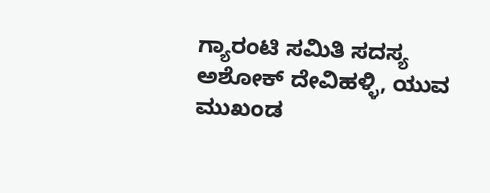ಗ್ಯಾರಂಟಿ ಸಮಿತಿ ಸದಸ್ಯ ಅಶೋಕ್ ದೇವಿಹಳ್ಳಿ, ಯುವ ಮುಖಂಡ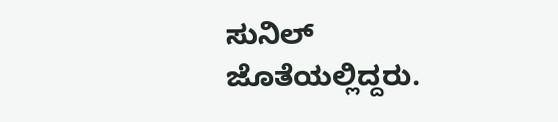ಸುನಿಲ್ ಜೊತೆಯಲ್ಲಿದ್ದರು.